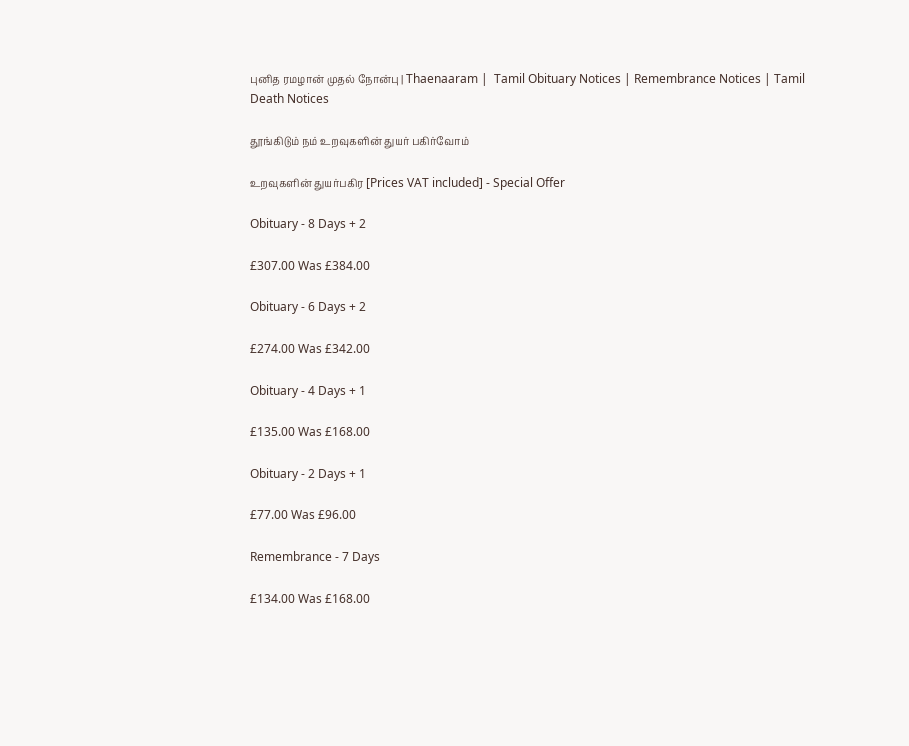புனித ரமழான் முதல் நோன்பு | Thaenaaram |  Tamil Obituary Notices | Remembrance Notices | Tamil Death Notices

தூங்கிடும் நம் உறவுகளின் துயர் பகிர்வோம்

உறவுகளின் துயர்பகிர [Prices VAT included] - Special Offer

Obituary - 8 Days + 2

£307.00 Was £384.00

Obituary - 6 Days + 2

£274.00 Was £342.00

Obituary - 4 Days + 1

£135.00 Was £168.00

Obituary - 2 Days + 1

£77.00 Was £96.00

Remembrance - 7 Days

£134.00 Was £168.00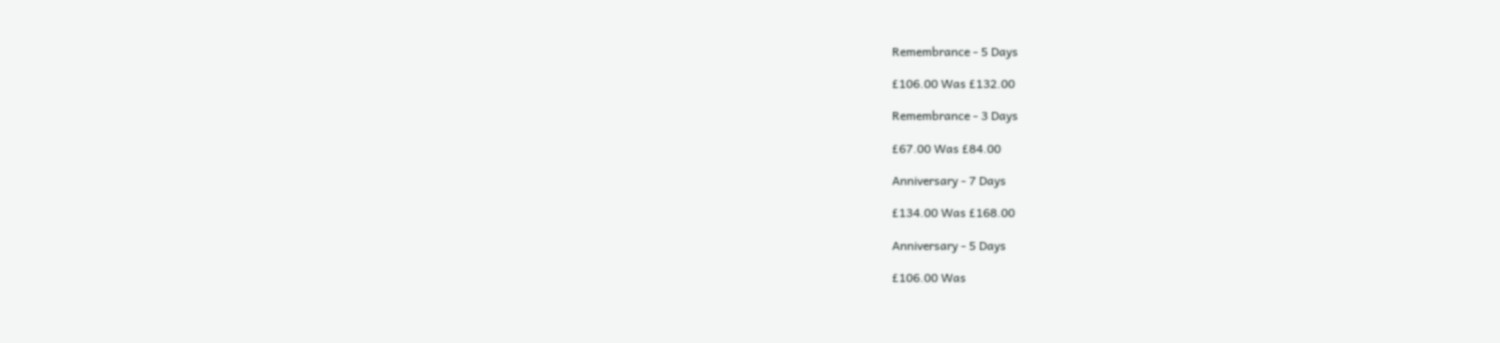Remembrance - 5 Days

£106.00 Was £132.00

Remembrance - 3 Days

£67.00 Was £84.00

Anniversary - 7 Days

£134.00 Was £168.00

Anniversary - 5 Days

£106.00 Was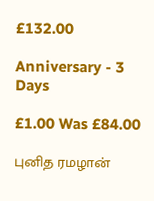£132.00

Anniversary - 3 Days

£1.00 Was £84.00

புனித ரமழான்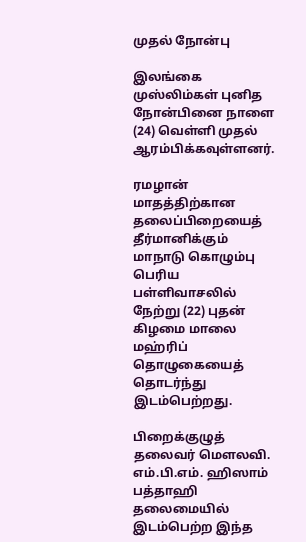முதல் நோன்பு

இலங்கை முஸ்லிம்கள் புனித நோன்பினை நாளை (24) வெள்ளி முதல் ஆரம்பிக்கவுள்ளனர்.

ரமழான் மாதத்திற்கான தலைப்பிறையைத் தீர்மானிக்கும் மாநாடு கொழும்பு பெரிய பள்ளிவாசலில் நேற்று (22) புதன் கிழமை மாலை மஹ்ரிப் தொழுகையைத் தொடர்ந்து இடம்பெற்றது.

பிறைக்குழுத் தலைவர் மௌலவி. எம்.பி.எம். ஹிஸாம் பத்தாஹி தலைமையில் இடம்பெற்ற இந்த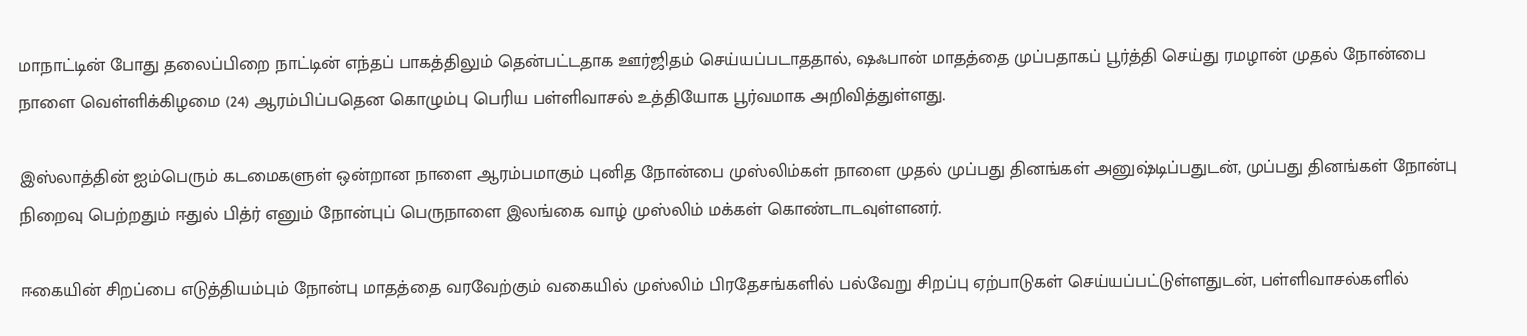மாநாட்டின் போது தலைப்பிறை நாட்டின் எந்தப் பாகத்திலும் தென்பட்டதாக ஊர்ஜிதம் செய்யப்படாததால், ஷஃபான் மாதத்தை முப்பதாகப் பூர்த்தி செய்து ரமழான் முதல் நோன்பை நாளை வெள்ளிக்கிழமை (24) ஆரம்பிப்பதென கொழும்பு பெரிய பள்ளிவாசல் உத்தியோக பூர்வமாக அறிவித்துள்ளது.

இஸ்லாத்தின் ஐம்பெரும் கடமைகளுள் ஒன்றான நாளை ஆரம்பமாகும் புனித நோன்பை முஸ்லிம்கள் நாளை முதல் முப்பது தினங்கள் அனுஷ்டிப்பதுடன், முப்பது தினங்கள் நோன்பு நிறைவு பெற்றதும் ஈதுல் பித்ர் எனும் நோன்புப் பெருநாளை இலங்கை வாழ் முஸ்லிம் மக்கள் கொண்டாடவுள்ளனர்.

ஈகையின் சிறப்பை எடுத்தியம்பும் நோன்பு மாதத்தை வரவேற்கும் வகையில் முஸ்லிம் பிரதேசங்களில் பல்வேறு சிறப்பு ஏற்பாடுகள் செய்யப்பட்டுள்ளதுடன், பள்ளிவாசல்களில்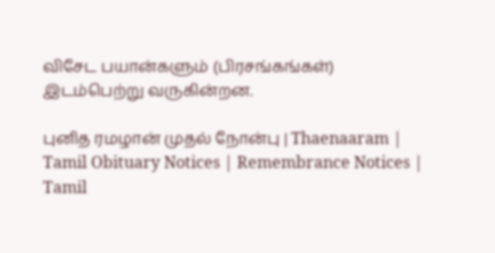விசேட பயான்களும் (பிரசங்கங்கள்) இடம்பெற்று வருகின்றன.

புனித ரமழான் முதல் நோன்பு | Thaenaaram |  Tamil Obituary Notices | Remembrance Notices | Tamil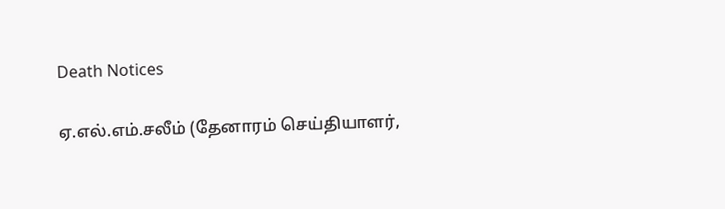Death Notices

ஏ.எல்.எம்.சலீம் (தேனாரம் செய்தியாளர்,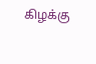கிழக்கு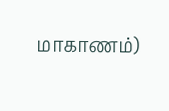மாகாணம்)